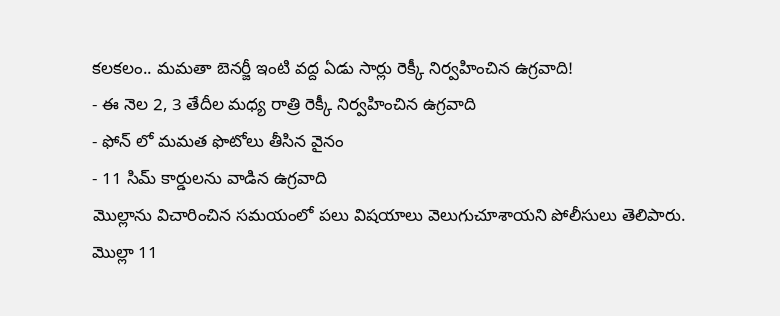కలకలం.. మమతా బెనర్జీ ఇంటి వద్ద ఏడు సార్లు రెక్కీ నిర్వహించిన ఉగ్రవాది!
- ఈ నెల 2, 3 తేదీల మధ్య రాత్రి రెక్కీ నిర్వహించిన ఉగ్రవాది
- ఫోన్ లో మమత ఫొటోలు తీసిన వైనం
- 11 సిమ్ కార్డులను వాడిన ఉగ్రవాది
మొల్లాను విచారించిన సమయంలో పలు విషయాలు వెలుగుచూశాయని పోలీసులు తెలిపారు. మొల్లా 11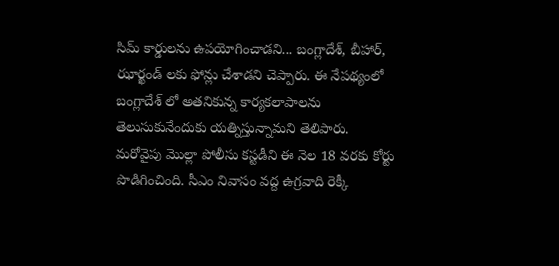సిమ్ కార్డులను ఉపయోగించాడని... బంగ్లాదేశ్, బీహార్, ఝార్ఖండ్ లకు ఫోన్లు చేశాడని చెప్పారు. ఈ నేపథ్యంలో బంగ్లాదేశ్ లో అతనికున్న కార్యకలాపాలను తెలుసుకునేందుకు యత్నిస్తున్నామని తెలిపారు. మరోవైపు మొల్లా పోలీసు కస్టడీని ఈ నెల 18 వరకు కోర్టు పొడిగించింది. సీఎం నివాసం వద్ద ఉగ్రవాది రెక్కీ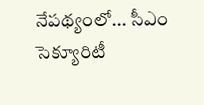నేపథ్యంలో... సీఎం సెక్యూరిటీ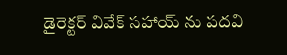డైరెక్టర్ వివేక్ సహాయ్ ను పదవి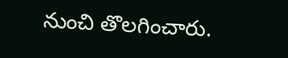నుంచి తొలగించారు.